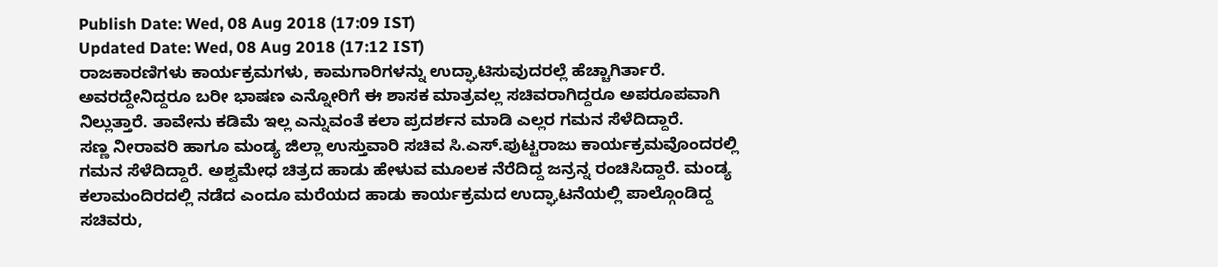Publish Date: Wed, 08 Aug 2018 (17:09 IST)
Updated Date: Wed, 08 Aug 2018 (17:12 IST)
ರಾಜಕಾರಣಿಗಳು ಕಾರ್ಯಕ್ರಮಗಳು, ಕಾಮಗಾರಿಗಳನ್ನು ಉದ್ಘಾಟಿಸುವುದರಲ್ಲೆ ಹೆಚ್ಚಾಗಿರ್ತಾರೆ. ಅವರದ್ದೇನಿದ್ದರೂ ಬರೀ ಭಾಷಣ ಎನ್ನೋರಿಗೆ ಈ ಶಾಸಕ ಮಾತ್ರವಲ್ಲ ಸಚಿವರಾಗಿದ್ದರೂ ಅಪರೂಪವಾಗಿ ನಿಲ್ಲುತ್ತಾರೆ. ತಾವೇನು ಕಡಿಮೆ ಇಲ್ಲ ಎನ್ನುವಂತೆ ಕಲಾ ಪ್ರದರ್ಶನ ಮಾಡಿ ಎಲ್ಲರ ಗಮನ ಸೆಳೆದಿದ್ದಾರೆ.
ಸಣ್ಣ ನೀರಾವರಿ ಹಾಗೂ ಮಂಡ್ಯ ಜಿಲ್ಲಾ ಉಸ್ತುವಾರಿ ಸಚಿವ ಸಿ.ಎಸ್.ಪುಟ್ಟರಾಜು ಕಾರ್ಯಕ್ರಮವೊಂದರಲ್ಲಿ ಗಮನ ಸೆಳೆದಿದ್ದಾರೆ. ಅಶ್ವಮೇಧ ಚಿತ್ರದ ಹಾಡು ಹೇಳುವ ಮೂಲಕ ನೆರೆದಿದ್ದ ಜನ್ರನ್ನ ರಂಚಿಸಿದ್ದಾರೆ. ಮಂಡ್ಯ ಕಲಾಮಂದಿರದಲ್ಲಿ ನಡೆದ ಎಂದೂ ಮರೆಯದ ಹಾಡು ಕಾರ್ಯಕ್ರಮದ ಉದ್ಘಾಟನೆಯಲ್ಲಿ ಪಾಲ್ಗೊಂಡಿದ್ದ ಸಚಿವರು,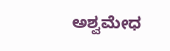ಅಶ್ವಮೇಧ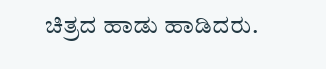ಚಿತ್ರದ ಹಾಡು ಹಾಡಿದರು.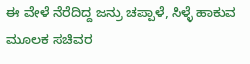ಈ ವೇಳೆ ನೆರೆದಿದ್ದ ಜನ್ರು ಚಪ್ಪಾಳೆ, ಸಿಳ್ಳೆ ಹಾಕುವ ಮೂಲಕ ಸಚಿವರ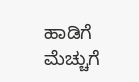ಹಾಡಿಗೆ ಮೆಚ್ಚುಗೆ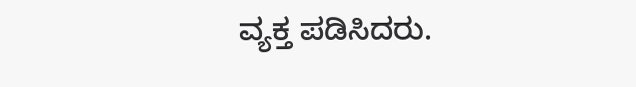ವ್ಯಕ್ತ ಪಡಿಸಿದರು.